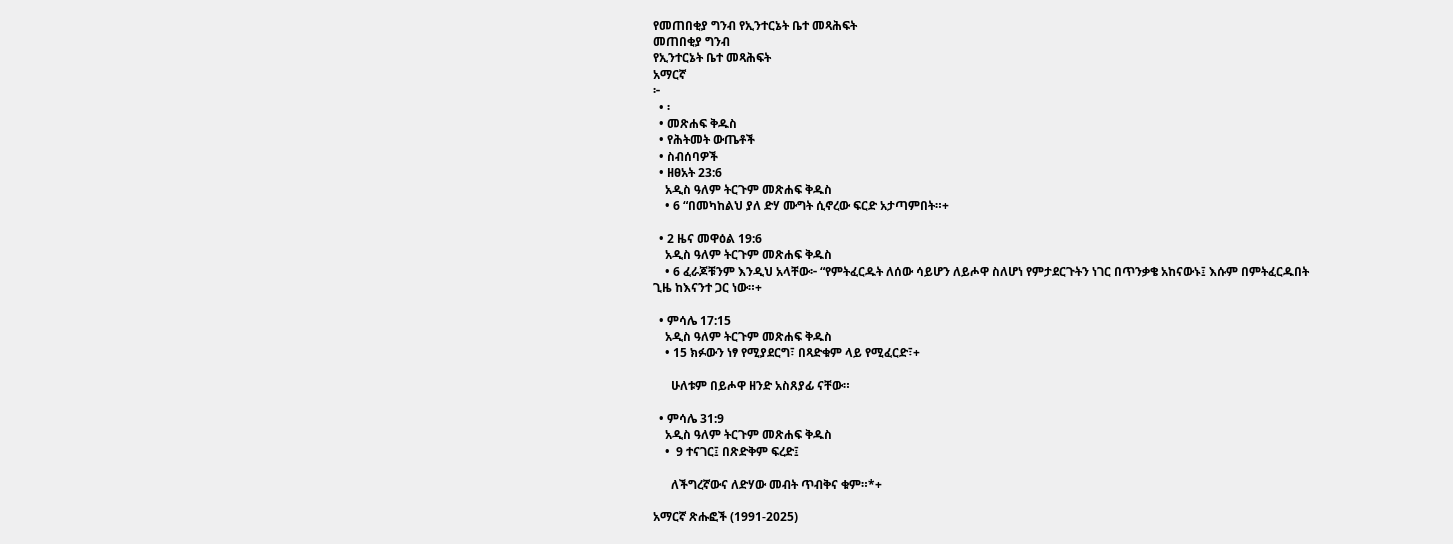የመጠበቂያ ግንብ የኢንተርኔት ቤተ መጻሕፍት
መጠበቂያ ግንብ
የኢንተርኔት ቤተ መጻሕፍት
አማርኛ
፦
  • ፡
  • መጽሐፍ ቅዱስ
  • የሕትመት ውጤቶች
  • ስብሰባዎች
  • ዘፀአት 23:6
    አዲስ ዓለም ትርጉም መጽሐፍ ቅዱስ
    • 6 “በመካከልህ ያለ ድሃ ሙግት ሲኖረው ፍርድ አታጣምበት።+

  • 2 ዜና መዋዕል 19:6
    አዲስ ዓለም ትርጉም መጽሐፍ ቅዱስ
    • 6 ፈራጆቹንም እንዲህ አላቸው፦ “የምትፈርዱት ለሰው ሳይሆን ለይሖዋ ስለሆነ የምታደርጉትን ነገር በጥንቃቄ አከናውኑ፤ እሱም በምትፈርዱበት ጊዜ ከእናንተ ጋር ነው።+

  • ምሳሌ 17:15
    አዲስ ዓለም ትርጉም መጽሐፍ ቅዱስ
    • 15 ክፉውን ነፃ የሚያደርግ፣ በጻድቁም ላይ የሚፈርድ፣+

      ሁለቱም በይሖዋ ዘንድ አስጸያፊ ናቸው።

  • ምሳሌ 31:9
    አዲስ ዓለም ትርጉም መጽሐፍ ቅዱስ
    •  9 ተናገር፤ በጽድቅም ፍረድ፤

      ለችግረኛውና ለድሃው መብት ጥብቅና ቁም።*+

አማርኛ ጽሑፎች (1991-2025)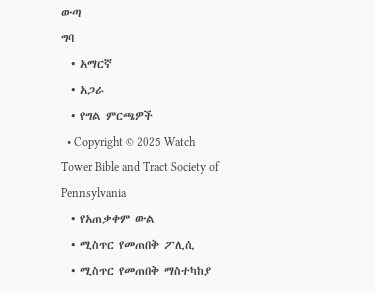ውጣ
ግባ
  • አማርኛ
  • አጋራ
  • የግል ምርጫዎች
  • Copyright © 2025 Watch Tower Bible and Tract Society of Pennsylvania
  • የአጠቃቀም ውል
  • ሚስጥር የመጠበቅ ፖሊሲ
  • ሚስጥር የመጠበቅ ማስተካከያ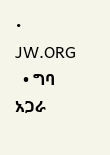• JW.ORG
  • ግባ
አጋራ